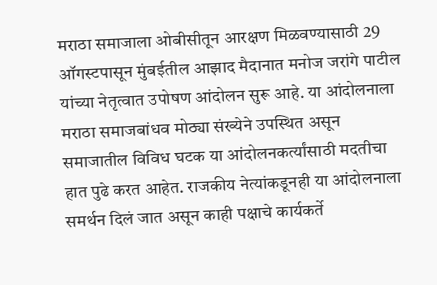मराठा समाजाला ओबीसीतून आरक्षण मिळवण्यासाठी 29 ऑगस्टपासून मुंबईतील आझाद मैदानात मनोज जरांगे पाटील यांच्या नेतृत्वात उपोषण आंदोलन सुरू आहे. या आंदोलनाला मराठा समाजबांधव मोठ्या संख्येने उपस्थित असून समाजातील विविध घटक या आंदोलनकर्त्यांसाठी मदतीचा हात पुढे करत आहेत. राजकीय नेत्यांकडूनही या आंदोलनाला समर्थन दिलं जात असून काही पक्षाचे कार्यकर्ते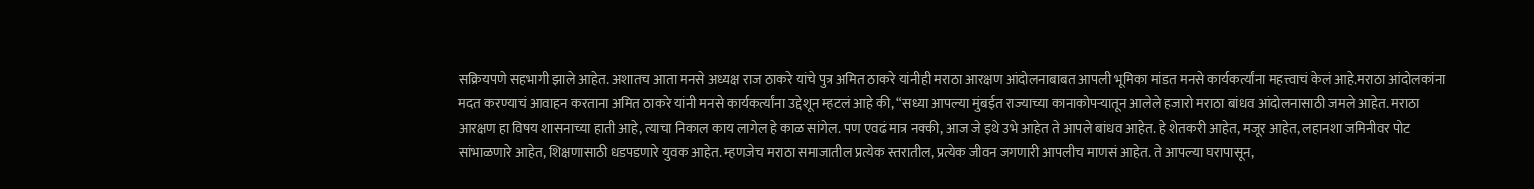सक्रियपणे सहभागी झाले आहेत. अशातच आता मनसे अध्यक्ष राज ठाकरे यांचे पुत्र अमित ठाकरे यांनीही मराठा आरक्षण आंदोलनाबाबत आपली भूमिका मांडत मनसे कार्यकर्त्यांना महत्त्वाचं केलं आहे.मराठा आंदोलकांना मदत करण्याचं आवाहन करताना अमित ठाकरे यांनी मनसे कार्यकर्त्यांना उद्देशून म्हटलं आहे की, “सध्या आपल्या मुंबईत राज्याच्या कानाकोपऱ्यातून आलेले हजारो मराठा बांधव आंदोलनासाठी जमले आहेत. मराठा आरक्षण हा विषय शासनाच्या हाती आहे, त्याचा निकाल काय लागेल हे काळ सांगेल. पण एवढं मात्र नक्की, आज जे इथे उभे आहेत ते आपले बांधव आहेत. हे शेतकरी आहेत, मजूर आहेत, लहानशा जमिनीवर पोट सांभाळणारे आहेत, शिक्षणासाठी धडपडणारे युवक आहेत. म्हणजेच मराठा समाजातील प्रत्येक स्तरातील, प्रत्येक जीवन जगणारी आपलीच माणसं आहेत. ते आपल्या घरापासून,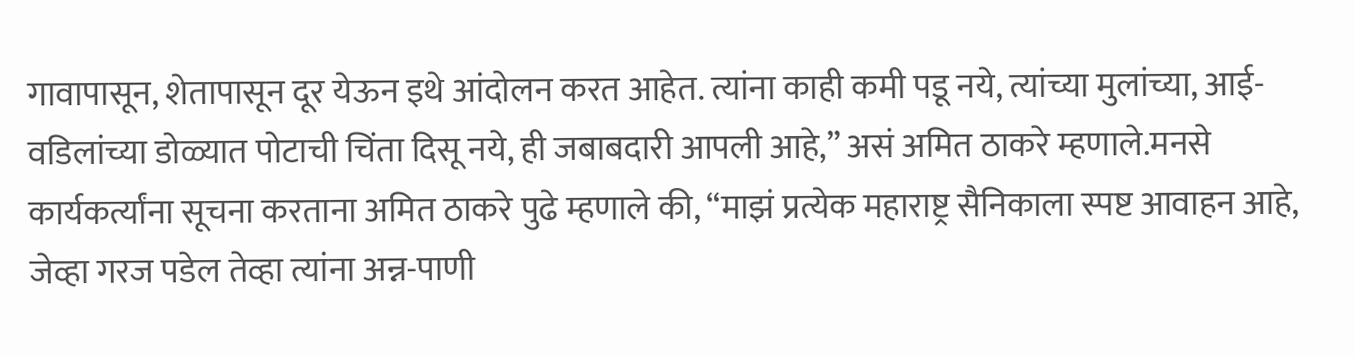गावापासून, शेतापासून दूर येऊन इथे आंदोलन करत आहेत. त्यांना काही कमी पडू नये, त्यांच्या मुलांच्या, आई-वडिलांच्या डोळ्यात पोटाची चिंता दिसू नये, ही जबाबदारी आपली आहे,” असं अमित ठाकरे म्हणाले.मनसे कार्यकर्त्यांना सूचना करताना अमित ठाकरे पुढे म्हणाले की, “माझं प्रत्येक महाराष्ट्र सैनिकाला स्पष्ट आवाहन आहे, जेव्हा गरज पडेल तेव्हा त्यांना अन्न-पाणी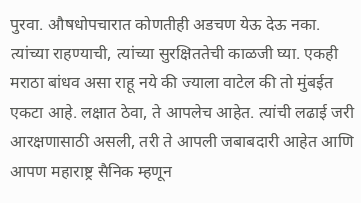पुरवा. औषधोपचारात कोणतीही अडचण येऊ देऊ नका. त्यांच्या राहण्याची, त्यांच्या सुरक्षिततेची काळजी घ्या. एकही मराठा बांधव असा राहू नये की ज्याला वाटेल की तो मुंबईत एकटा आहे. लक्षात ठेवा, ते आपलेच आहेत. त्यांची लढाई जरी आरक्षणासाठी असली, तरी ते आपली जबाबदारी आहेत आणि आपण महाराष्ट्र सैनिक म्हणून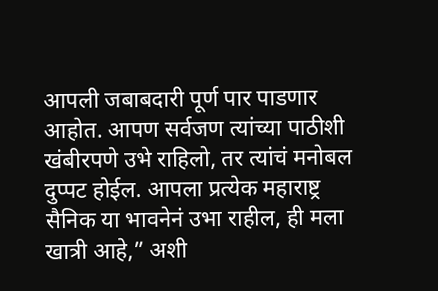आपली जबाबदारी पूर्ण पार पाडणार आहोत. आपण सर्वजण त्यांच्या पाठीशी खंबीरपणे उभे राहिलो, तर त्यांचं मनोबल दुप्पट होईल. आपला प्रत्येक महाराष्ट्र सैनिक या भावनेनं उभा राहील, ही मला खात्री आहे,” अशी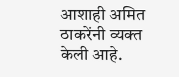आशाही अमित ठाकरेंनी व्यक्त केली आहे.